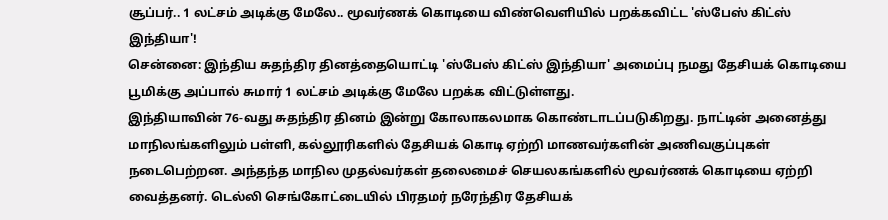சூப்பர்.. 1 லட்சம் அடிக்கு மேலே.. மூவர்ணக் கொடியை விண்வெளியில் பறக்கவிட்ட 'ஸ்பேஸ் கிட்ஸ் இந்தியா'!
சென்னை: இந்திய சுதந்திர தினத்தையொட்டி 'ஸ்பேஸ் கிட்ஸ் இந்தியா' அமைப்பு நமது தேசியக் கொடியை பூமிக்கு அப்பால் சுமார் 1 லட்சம் அடிக்கு மேலே பறக்க விட்டுள்ளது.
இந்தியாவின் 76-வது சுதந்திர தினம் இன்று கோலாகலமாக கொண்டாடப்படுகிறது. நாட்டின் அனைத்து மாநிலங்களிலும் பள்ளி, கல்லூரிகளில் தேசியக் கொடி ஏற்றி மாணவர்களின் அணிவகுப்புகள் நடைபெற்றன. அந்தந்த மாநில முதல்வர்கள் தலைமைச் செயலகங்களில் மூவர்ணக் கொடியை ஏற்றி வைத்தனர். டெல்லி செங்கோட்டையில் பிரதமர் நரேந்திர தேசியக்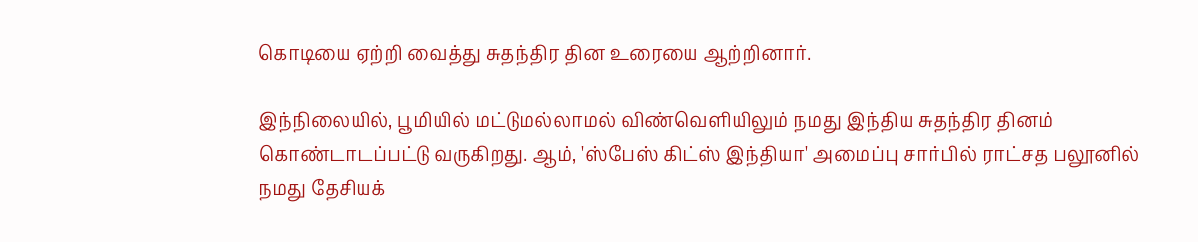கொடியை ஏற்றி வைத்து சுதந்திர தின உரையை ஆற்றினார்.

இந்நிலையில், பூமியில் மட்டுமல்லாமல் விண்வெளியிலும் நமது இந்திய சுதந்திர தினம் கொண்டாடப்பட்டு வருகிறது. ஆம், 'ஸ்பேஸ் கிட்ஸ் இந்தியா' அமைப்பு சார்பில் ராட்சத பலூனில் நமது தேசியக்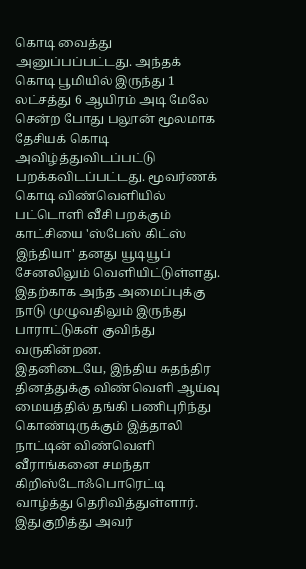கொடி வைத்து அனுப்பப்பட்டது. அந்தக் கொடி பூமியில் இருந்து 1 லட்சத்து 6 ஆயிரம் அடி மேலே சென்ற போது பலூன் மூலமாக தேசியக் கொடி அவிழ்த்துவிடப்பட்டு பறக்கவிடப்பட்டது. மூவர்ணக் கொடி விண்வெளியில் பட்டொளி வீசி பறக்கும் காட்சியை 'ஸ்பேஸ் கிட்ஸ் இந்தியா' தனது யூடியூப் சேனலிலும் வெளியிட்டுள்ளது.
இதற்காக அந்த அமைப்புக்கு நாடு முழுவதிலும் இருந்து பாராட்டுகள் குவிந்து வருகின்றன.
இதனிடையே, இந்திய சுதந்திர தினத்துக்கு விண்வெளி ஆய்வு மையத்தில் தங்கி பணிபுரிந்து கொண்டிருக்கும் இத்தாலி நாட்டின் விண்வெளி வீராங்கனை சமந்தா கிறிஸ்டோஃபொரெட்டி வாழ்த்து தெரிவித்துள்ளார். இதுகுறித்து அவர்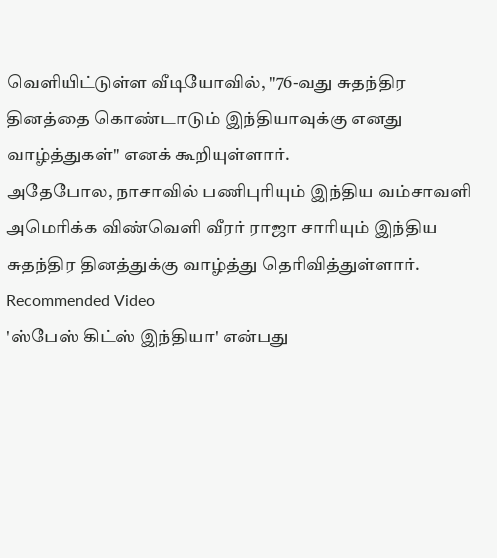வெளியிட்டுள்ள வீடியோவில், "76-வது சுதந்திர தினத்தை கொண்டாடும் இந்தியாவுக்கு எனது வாழ்த்துகள்" எனக் கூறியுள்ளார்.
அதேபோல, நாசாவில் பணிபுரியும் இந்திய வம்சாவளி அமெரிக்க விண்வெளி வீரர் ராஜா சாரியும் இந்திய சுதந்திர தினத்துக்கு வாழ்த்து தெரிவித்துள்ளார்.
Recommended Video
'ஸ்பேஸ் கிட்ஸ் இந்தியா' என்பது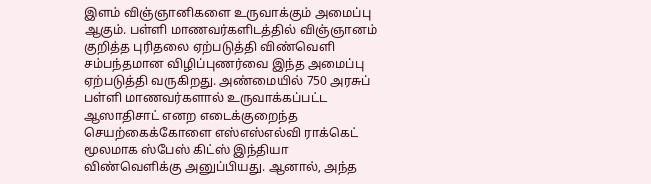இளம் விஞ்ஞானிகளை உருவாக்கும் அமைப்பு ஆகும். பள்ளி மாணவர்களிடத்தில் விஞ்ஞானம் குறித்த புரிதலை ஏற்படுத்தி விண்வெளி சம்பந்தமான விழிப்புணர்வை இந்த அமைப்பு ஏற்படுத்தி வருகிறது. அண்மையில் 750 அரசுப் பள்ளி மாணவர்களால் உருவாக்கப்பட்ட ஆஸாதிசாட் எனற எடைக்குறைந்த செயற்கைக்கோளை எஸ்எஸ்எல்வி ராக்கெட் மூலமாக ஸ்பேஸ் கிட்ஸ் இந்தியா விண்வெளிக்கு அனுப்பியது. ஆனால், அந்த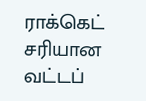ராக்கெட் சரியான வட்டப்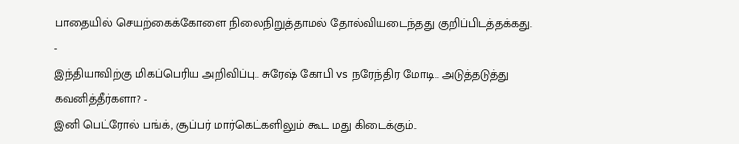பாதையில் செயற்கைக்கோளை நிலைநிறுத்தாமல் தோல்வியடைந்தது குறிப்பிடத்தக்கது.
-
இந்தியாவிற்கு மிகப்பெரிய அறிவிப்பு.. சுரேஷ் கோபி vs நரேந்திர மோடி.. அடுத்தடுத்து கவனித்தீர்களா? -
இனி பெட்ரோல் பங்க், சூப்பர் மார்கெட்களிலும் கூட மது கிடைக்கும்..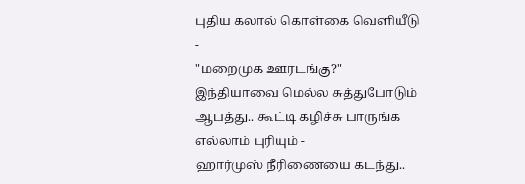புதிய கலால் கொள்கை வெளியீடு -
"மறைமுக ஊரடங்கு?" இந்தியாவை மெல்ல சுத்துபோடும் ஆபத்து.. கூட்டி கழிச்சு பாருங்க எல்லாம் புரியும் -
ஹார்முஸ் நீரிணையை கடந்து..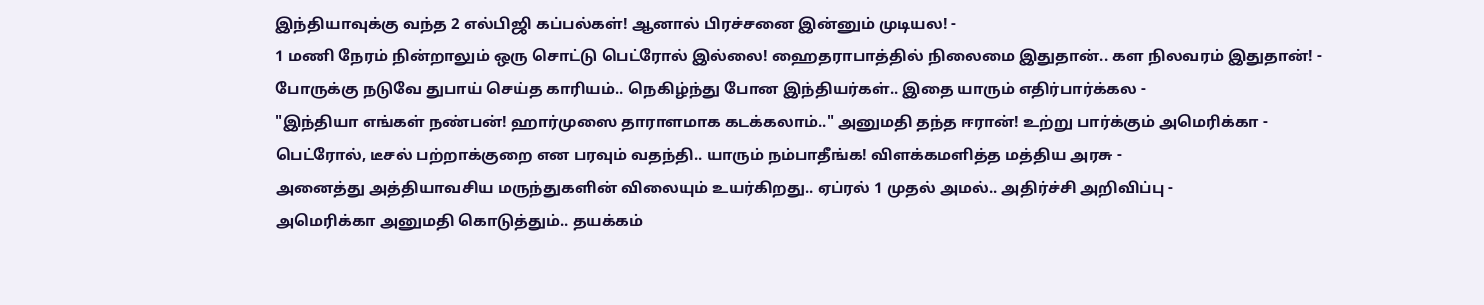இந்தியாவுக்கு வந்த 2 எல்பிஜி கப்பல்கள்! ஆனால் பிரச்சனை இன்னும் முடியல! -
1 மணி நேரம் நின்றாலும் ஒரு சொட்டு பெட்ரோல் இல்லை! ஹைதராபாத்தில் நிலைமை இதுதான்.. கள நிலவரம் இதுதான்! -
போருக்கு நடுவே துபாய் செய்த காரியம்.. நெகிழ்ந்து போன இந்தியர்கள்.. இதை யாரும் எதிர்பார்க்கல -
"இந்தியா எங்கள் நண்பன்! ஹார்முஸை தாராளமாக கடக்கலாம்.." அனுமதி தந்த ஈரான்! உற்று பார்க்கும் அமெரிக்கா -
பெட்ரோல், டீசல் பற்றாக்குறை என பரவும் வதந்தி.. யாரும் நம்பாதீங்க! விளக்கமளித்த மத்திய அரசு -
அனைத்து அத்தியாவசிய மருந்துகளின் விலையும் உயர்கிறது.. ஏப்ரல் 1 முதல் அமல்.. அதிர்ச்சி அறிவிப்பு -
அமெரிக்கா அனுமதி கொடுத்தும்.. தயக்கம்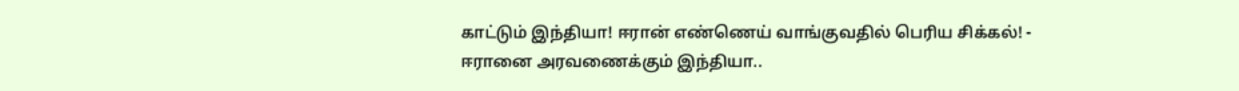காட்டும் இந்தியா! ஈரான் எண்ணெய் வாங்குவதில் பெரிய சிக்கல்! -
ஈரானை அரவணைக்கும் இந்தியா..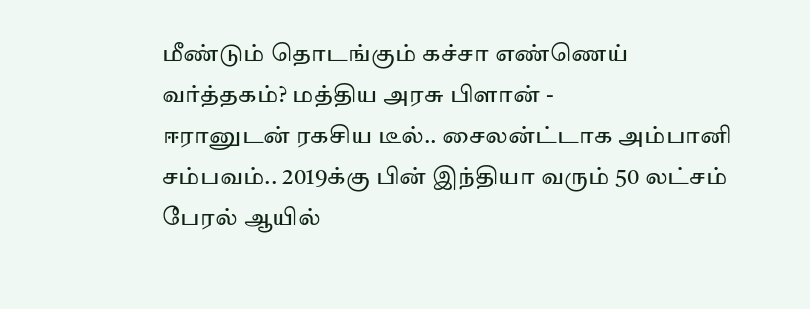மீண்டும் தொடங்கும் கச்சா எண்ணெய் வர்த்தகம்? மத்திய அரசு பிளான் -
ஈரானுடன் ரகசிய டீல்.. சைலன்ட்டாக அம்பானி சம்பவம்.. 2019க்கு பின் இந்தியா வரும் 50 லட்சம் பேரல் ஆயில்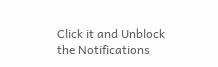Click it and Unblock the Notifications